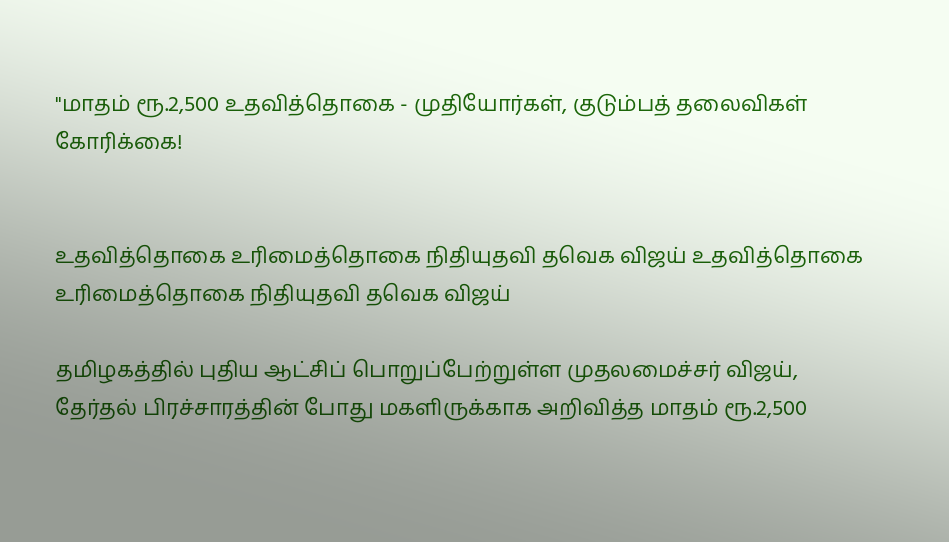"மாதம் ரூ.2,500 உதவித்தொகை - முதியோர்கள், குடும்பத் தலைவிகள் கோரிக்கை!


உதவித்தொகை உரிமைத்தொகை நிதியுதவி தவெக விஜய் உதவித்தொகை உரிமைத்தொகை நிதியுதவி தவெக விஜய்

தமிழகத்தில் புதிய ஆட்சிப் பொறுப்பேற்றுள்ள முதலமைச்சர் விஜய், தேர்தல் பிரச்சாரத்தின் போது மகளிருக்காக அறிவித்த மாதம் ரூ.2,500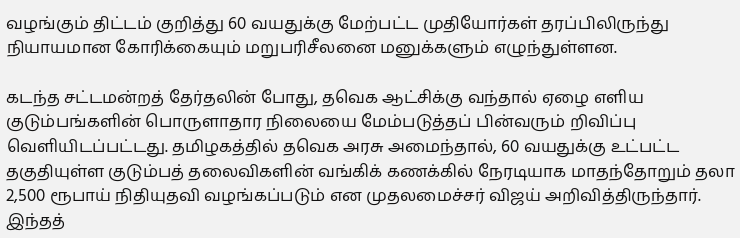வழங்கும் திட்டம் குறித்து 60 வயதுக்கு மேற்பட்ட முதியோர்கள் தரப்பிலிருந்து நியாயமான கோரிக்கையும் மறுபரிசீலனை மனுக்களும் எழுந்துள்ளன.

கடந்த சட்டமன்றத் தேர்தலின் போது, தவெக ஆட்சிக்கு வந்தால் ஏழை எளிய குடும்பங்களின் பொருளாதார நிலையை மேம்படுத்தப் பின்வரும் றிவிப்பு வெளியிடப்பட்டது. தமிழகத்தில் தவெக அரசு அமைந்தால், 60 வயதுக்கு உட்பட்ட தகுதியுள்ள குடும்பத் தலைவிகளின் வங்கிக் கணக்கில் நேரடியாக மாதந்தோறும் தலா 2,500 ரூபாய் நிதியுதவி வழங்கப்படும் என முதலமைச்சர் விஜய் அறிவித்திருந்தார். இந்தத்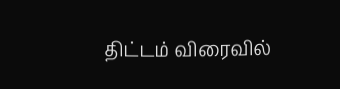திட்டம் விரைவில்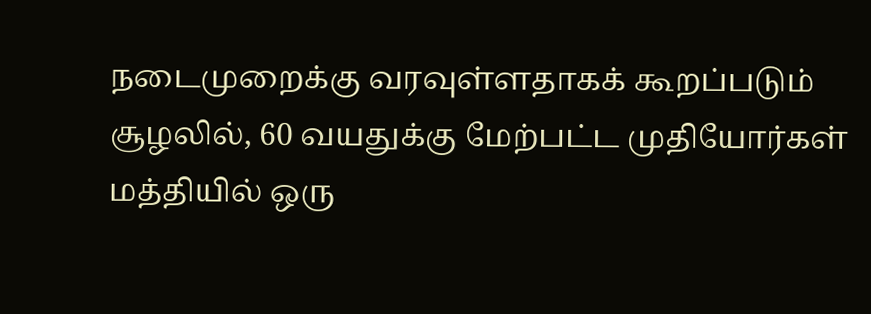நடைமுறைக்கு வரவுள்ளதாகக் கூறப்படும் சூழலில், 60 வயதுக்கு மேற்பட்ட முதியோர்கள் மத்தியில் ஒரு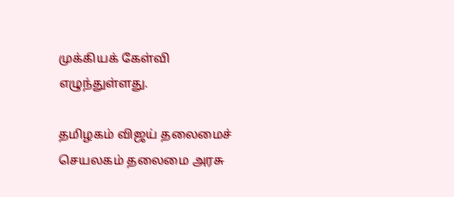முக்கியக் கேள்வி எழுந்துள்ளது.

தமிழகம் விஜய் தலைமைச் செயலகம் தலைமை அரசு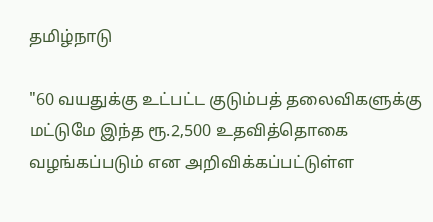தமிழ்நாடு

"60 வயதுக்கு உட்பட்ட குடும்பத் தலைவிகளுக்கு மட்டுமே இந்த ரூ.2,500 உதவித்தொகை வழங்கப்படும் என அறிவிக்கப்பட்டுள்ள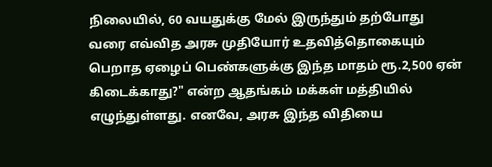நிலையில், 60 வயதுக்கு மேல் இருந்தும் தற்போது வரை எவ்வித அரசு முதியோர் உதவித்தொகையும் பெறாத ஏழைப் பெண்களுக்கு இந்த மாதம் ரூ.2,500 ஏன் கிடைக்காது?" என்ற ஆதங்கம் மக்கள் மத்தியில் எழுந்துள்ளது. எனவே, அரசு இந்த விதியை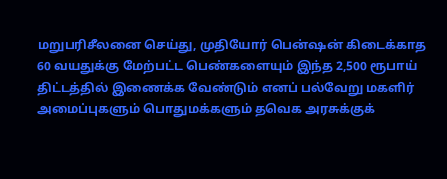மறுபரிசீலனை செய்து, முதியோர் பென்ஷன் கிடைக்காத 60 வயதுக்கு மேற்பட்ட பெண்களையும் இந்த 2,500 ரூபாய் திட்டத்தில் இணைக்க வேண்டும் எனப் பல்வேறு மகளிர் அமைப்புகளும் பொதுமக்களும் தவெக அரசுக்குக்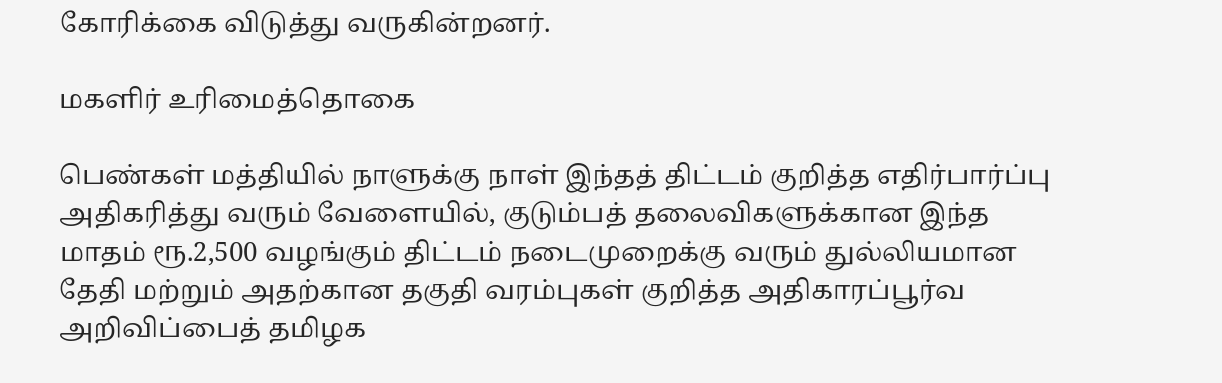கோரிக்கை விடுத்து வருகின்றனர்.

மகளிர் உரிமைத்தொகை

பெண்கள் மத்தியில் நாளுக்கு நாள் இந்தத் திட்டம் குறித்த எதிர்பார்ப்பு அதிகரித்து வரும் வேளையில், குடும்பத் தலைவிகளுக்கான இந்த மாதம் ரூ.2,500 வழங்கும் திட்டம் நடைமுறைக்கு வரும் துல்லியமான தேதி மற்றும் அதற்கான தகுதி வரம்புகள் குறித்த அதிகாரப்பூர்வ அறிவிப்பைத் தமிழக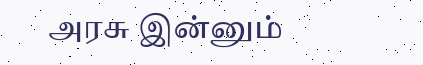அரசு இன்னும்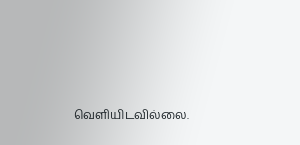வெளியிடவில்லை.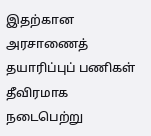இதற்கான அரசாணைத் தயாரிப்புப் பணிகள் தீவிரமாக நடைபெற்று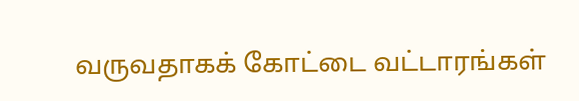வருவதாகக் கோட்டை வட்டாரங்கள்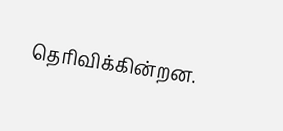தெரிவிக்கின்றன.